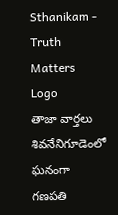Sthanikam - Truth Matters
Logo
తాజా వార్తలు
శివనేనిగూడెంలో ఘనంగా గణపతి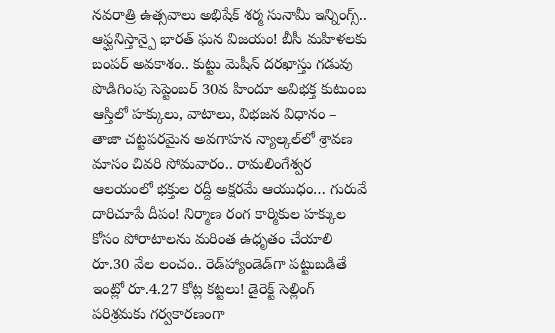నవరాత్రి ఉత్సవాలు అభిషేక్ శర్మ సునామీ ఇన్నింగ్స్.. ఆఫ్ఘనిస్తాన్పై భారత్ ఘన విజయం! బీసీ మహిళలకు బంపర్ అవకాశం.. కుట్టు మెషీన్ దరఖాస్తు గడువు పొడిగింపు సెప్టెంబర్ 30వ హిందూ అవిభక్త కుటుంబ ఆస్తిలో హక్కులు, వాటాలు, విభజన విధానం – తాజా చట్టపరమైన అవగాహన న్యాల్కల్‌లో శ్రావణ మాసం చివరి సోమవారం.. రామలింగేశ్వర ఆలయంలో భక్తుల రద్దీ అక్షరమే ఆయుధం… గురువే దారిచూపే దీపం! నిర్మాణ రంగ కార్మికుల హక్కుల కోసం పోరాటాలను మరింత ఉధృతం చేయాలి రూ.30 వేల లంచం.. రెడ్‌హ్యాండెడ్‌గా పట్టుబడితే ఇంట్లో రూ.4.27 కోట్ల కట్టలు! డైరెక్ట్ సెల్లింగ్ పరిశ్రమకు గర్వకారణంగా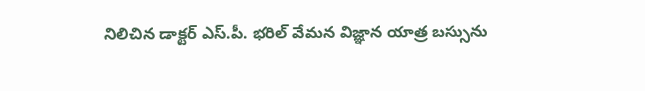నిలిచిన డాక్టర్ ఎస్.పీ. భరిల్ వేమన విజ్ఞాన యాత్ర బస్సును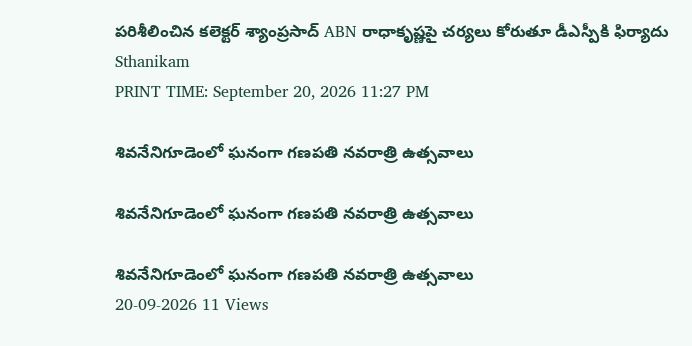పరిశీలించిన కలెక్టర్ శ్యాంప్రసాద్ ABN రాధాకృష్ణపై చర్యలు కోరుతూ డీఎస్పీకి ఫిర్యాదు
Sthanikam
PRINT TIME: September 20, 2026 11:27 PM

శివనేనిగూడెంలో ఘనంగా గణపతి నవరాత్రి ఉత్సవాలు

శివనేనిగూడెంలో ఘనంగా గణపతి నవరాత్రి ఉత్సవాలు

శివనేనిగూడెంలో ఘనంగా గణపతి నవరాత్రి ఉత్సవాలు
20-09-2026 11 Views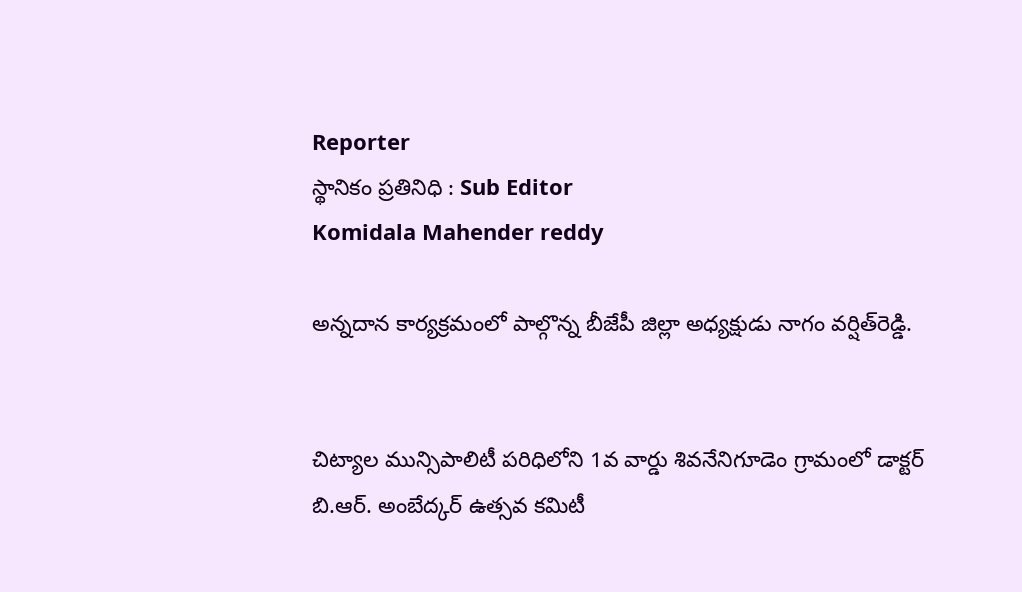Reporter
స్థానికం ప్రతినిధి : Sub Editor
Komidala Mahender reddy

అన్నదాన కార్యక్రమంలో పాల్గొన్న బీజేపీ జిల్లా అధ్యక్షుడు నాగం వర్షిత్‌రెడ్డి.


చిట్యాల మున్సిపాలిటీ పరిధిలోని 1వ వార్డు శివనేనిగూడెం గ్రామంలో డాక్టర్ బి.ఆర్. అంబేద్కర్ ఉత్సవ కమిటీ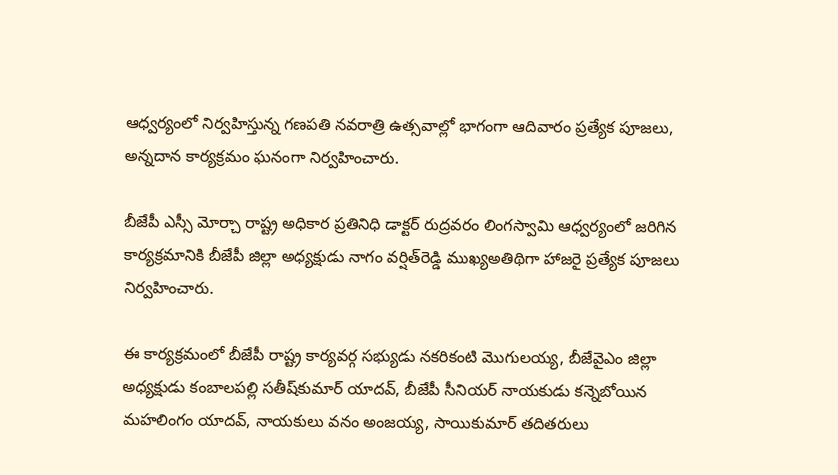ఆధ్వర్యంలో నిర్వహిస్తున్న గణపతి నవరాత్రి ఉత్సవాల్లో భాగంగా ఆదివారం ప్రత్యేక పూజలు, అన్నదాన కార్యక్రమం ఘనంగా నిర్వహించారు.

బీజేపీ ఎస్సీ మోర్చా రాష్ట్ర అధికార ప్రతినిధి డాక్టర్ రుద్రవరం లింగస్వామి ఆధ్వర్యంలో జరిగిన కార్యక్రమానికి బీజేపీ జిల్లా అధ్యక్షుడు నాగం వర్షిత్‌రెడ్డి ముఖ్యఅతిథిగా హాజరై ప్రత్యేక పూజలు నిర్వహించారు.

ఈ కార్యక్రమంలో బీజేపీ రాష్ట్ర కార్యవర్గ సభ్యుడు నకరికంటి మొగులయ్య, బీజేవైఎం జిల్లా అధ్యక్షుడు కంబాలపల్లి సతీష్‌కుమార్ యాదవ్, బీజేపీ సీనియర్ నాయకుడు కన్నెబోయిన మహలింగం యాదవ్, నాయకులు వనం అంజయ్య, సాయికుమార్ తదితరులు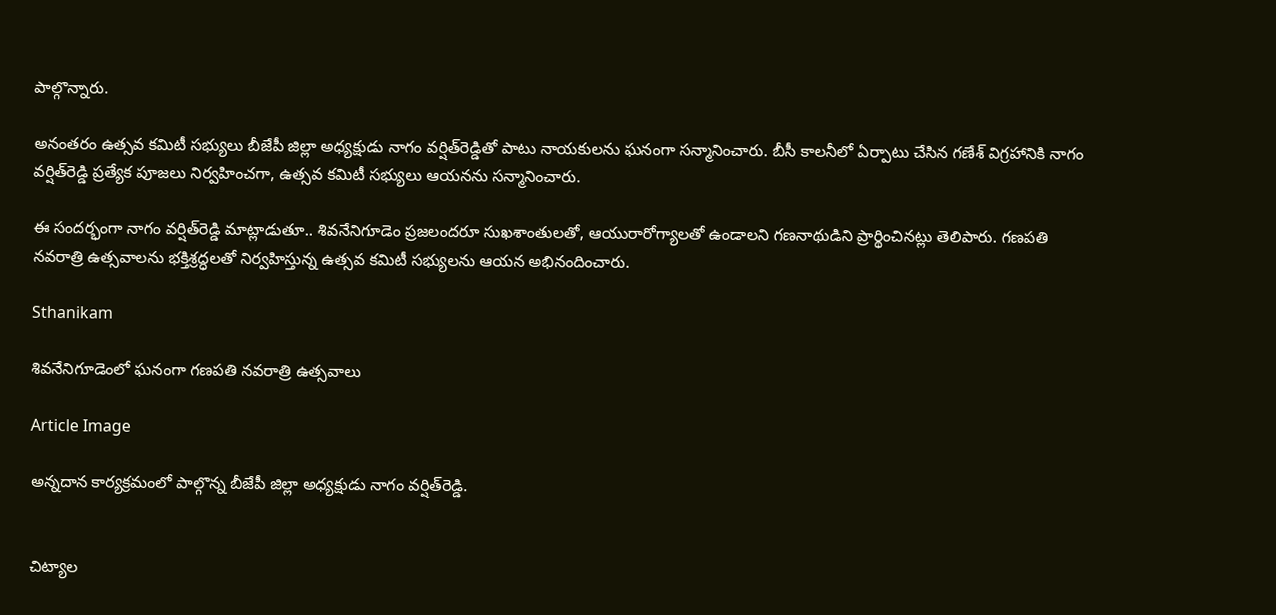పాల్గొన్నారు.

అనంతరం ఉత్సవ కమిటీ సభ్యులు బీజేపీ జిల్లా అధ్యక్షుడు నాగం వర్షిత్‌రెడ్డితో పాటు నాయకులను ఘనంగా సన్మానించారు. బీసీ కాలనీలో ఏర్పాటు చేసిన గణేశ్ విగ్రహానికి నాగం వర్షిత్‌రెడ్డి ప్రత్యేక పూజలు నిర్వహించగా, ఉత్సవ కమిటీ సభ్యులు ఆయనను సన్మానించారు.

ఈ సందర్భంగా నాగం వర్షిత్‌రెడ్డి మాట్లాడుతూ.. శివనేనిగూడెం ప్రజలందరూ సుఖశాంతులతో, ఆయురారోగ్యాలతో ఉండాలని గణనాథుడిని ప్రార్థించినట్లు తెలిపారు. గణపతి నవరాత్రి ఉత్సవాలను భక్తిశ్రద్ధలతో నిర్వహిస్తున్న ఉత్సవ కమిటీ సభ్యులను ఆయన అభినందించారు.

Sthanikam

శివనేనిగూడెంలో ఘనంగా గణపతి నవరాత్రి ఉత్సవాలు

Article Image

అన్నదాన కార్యక్రమంలో పాల్గొన్న బీజేపీ జిల్లా అధ్యక్షుడు నాగం వర్షిత్‌రెడ్డి.


చిట్యాల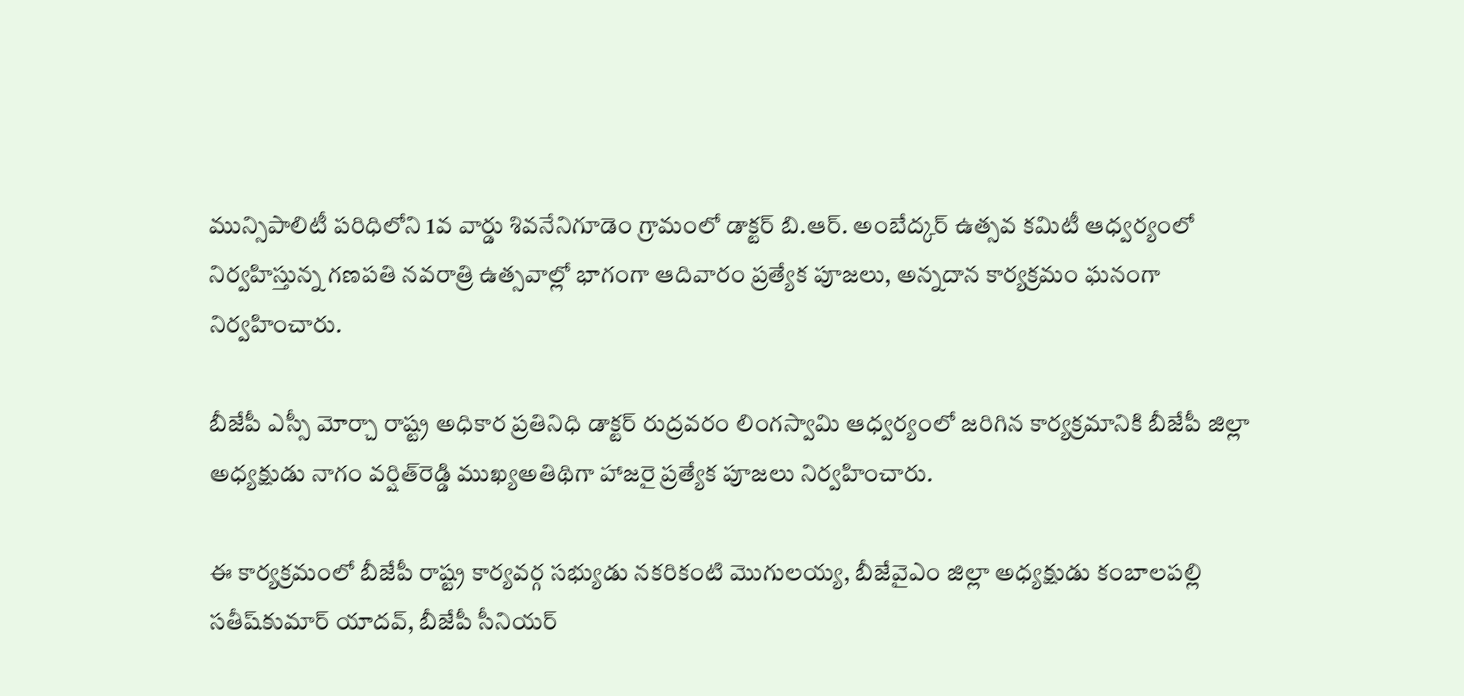మున్సిపాలిటీ పరిధిలోని 1వ వార్డు శివనేనిగూడెం గ్రామంలో డాక్టర్ బి.ఆర్. అంబేద్కర్ ఉత్సవ కమిటీ ఆధ్వర్యంలో నిర్వహిస్తున్న గణపతి నవరాత్రి ఉత్సవాల్లో భాగంగా ఆదివారం ప్రత్యేక పూజలు, అన్నదాన కార్యక్రమం ఘనంగా నిర్వహించారు.

బీజేపీ ఎస్సీ మోర్చా రాష్ట్ర అధికార ప్రతినిధి డాక్టర్ రుద్రవరం లింగస్వామి ఆధ్వర్యంలో జరిగిన కార్యక్రమానికి బీజేపీ జిల్లా అధ్యక్షుడు నాగం వర్షిత్‌రెడ్డి ముఖ్యఅతిథిగా హాజరై ప్రత్యేక పూజలు నిర్వహించారు.

ఈ కార్యక్రమంలో బీజేపీ రాష్ట్ర కార్యవర్గ సభ్యుడు నకరికంటి మొగులయ్య, బీజేవైఎం జిల్లా అధ్యక్షుడు కంబాలపల్లి సతీష్‌కుమార్ యాదవ్, బీజేపీ సీనియర్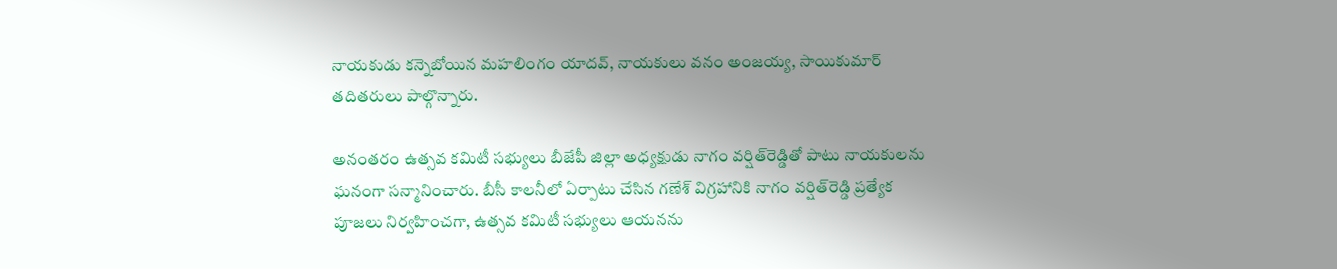నాయకుడు కన్నెబోయిన మహలింగం యాదవ్, నాయకులు వనం అంజయ్య, సాయికుమార్ తదితరులు పాల్గొన్నారు.

అనంతరం ఉత్సవ కమిటీ సభ్యులు బీజేపీ జిల్లా అధ్యక్షుడు నాగం వర్షిత్‌రెడ్డితో పాటు నాయకులను ఘనంగా సన్మానించారు. బీసీ కాలనీలో ఏర్పాటు చేసిన గణేశ్ విగ్రహానికి నాగం వర్షిత్‌రెడ్డి ప్రత్యేక పూజలు నిర్వహించగా, ఉత్సవ కమిటీ సభ్యులు ఆయనను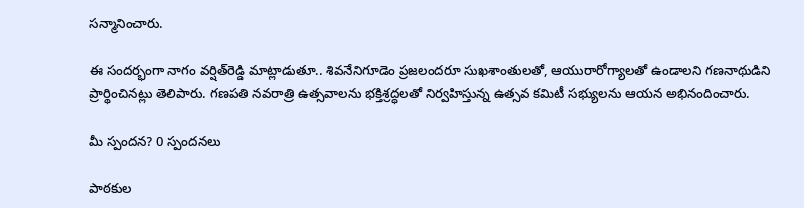సన్మానించారు.

ఈ సందర్భంగా నాగం వర్షిత్‌రెడ్డి మాట్లాడుతూ.. శివనేనిగూడెం ప్రజలందరూ సుఖశాంతులతో, ఆయురారోగ్యాలతో ఉండాలని గణనాథుడిని ప్రార్థించినట్లు తెలిపారు. గణపతి నవరాత్రి ఉత్సవాలను భక్తిశ్రద్ధలతో నిర్వహిస్తున్న ఉత్సవ కమిటీ సభ్యులను ఆయన అభినందించారు.

మీ స్పందన? 0 స్పందనలు

పాఠకుల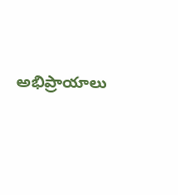అభిప్రాయాలు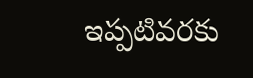ఇప్పటివరకు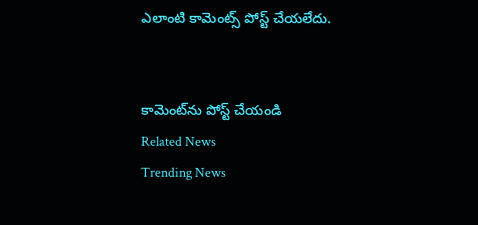ఎలాంటి కామెంట్స్ పోస్ట్ చేయలేదు.


కామెంట్‌ను పోస్ట్ చేయండి
Related News
Trending News